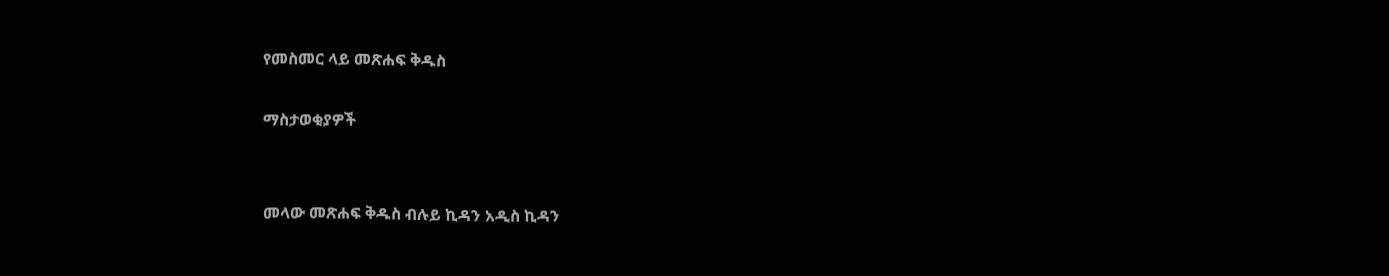የመስመር ላይ መጽሐፍ ቅዱስ

ማስታወቂያዎች


መላው መጽሐፍ ቅዱስ ብሉይ ኪዳን አዲስ ኪዳን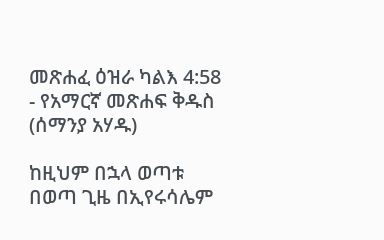መጽሐፈ ዕዝራ ካልእ 4:58 - የአማርኛ መጽሐፍ ቅዱስ (ሰማንያ አሃዱ)

ከዚህም በኋላ ወጣቱ በወጣ ጊዜ በኢየሩሳሌም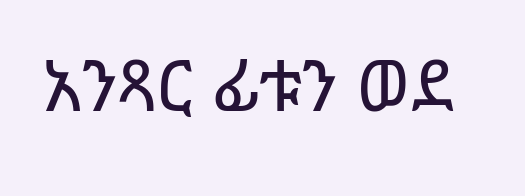አንጻር ፊቱን ወደ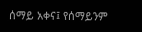ሰማይ አቀና፤ የሰማይንም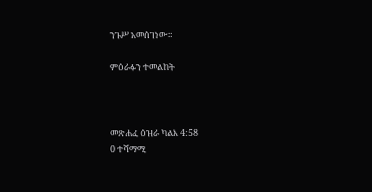ንጉሥ አመሰገነው።

ምዕራፉን ተመልከት



መጽሐፈ ዕዝራ ካልእ 4:58
0 ተሻማሚ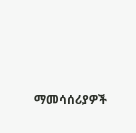ማመሳሰሪያዎች